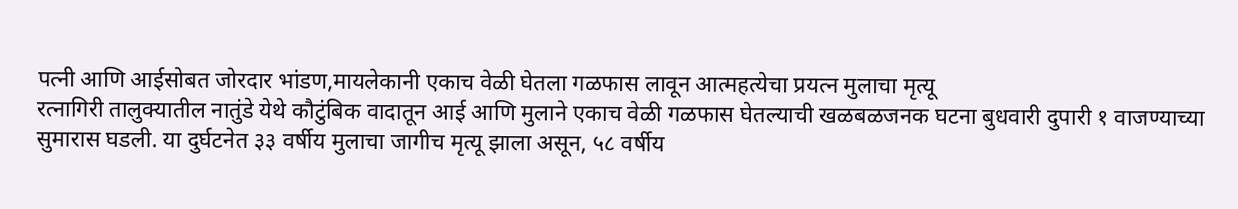पत्नी आणि आईसोबत जोरदार भांडण,मायलेकानी एकाच वेळी घेतला गळफास लावून आत्महत्येचा प्रयत्न मुलाचा मृत्यू
रत्नागिरी तालुक्यातील नातुंडे येथे कौटुंबिक वादातून आई आणि मुलाने एकाच वेळी गळफास घेतल्याची खळबळजनक घटना बुधवारी दुपारी १ वाजण्याच्या सुमारास घडली. या दुर्घटनेत ३३ वर्षीय मुलाचा जागीच मृत्यू झाला असून, ५८ वर्षीय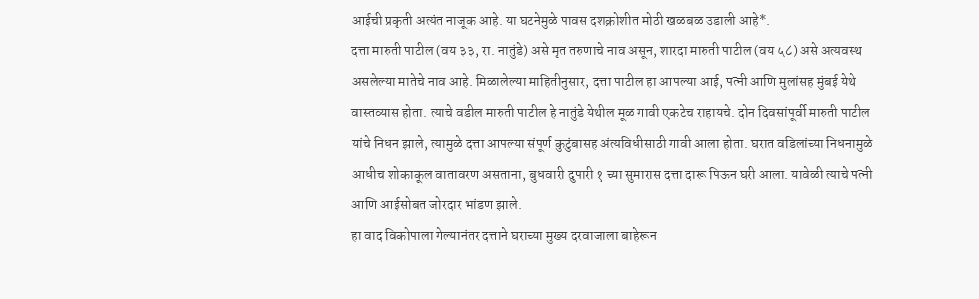आईची प्रकृती अत्यंत नाजूक आहे. या घटनेमुळे पावस दशक्रोशीत मोठी खळबळ उडाली आहे*.
दत्ता मारुती पाटील (वय ३३, रा. नातुंडे) असे मृत तरुणाचे नाव असून, शारदा मारुती पाटील (वय ५८) असे अत्यवस्थ असलेल्या मातेचे नाव आहे. मिळालेल्या माहितीनुसार, दत्ता पाटील हा आपल्या आई, पत्नी आणि मुलांसह मुंबई येथे वास्तव्यास होता. त्याचे वडील मारुती पाटील हे नातुंडे येथील मूळ गावी एकटेच राहायचे. दोन दिवसांपूर्वी मारुती पाटील यांचे निधन झाले, त्यामुळे दत्ता आपल्या संपूर्ण कुटुंबासह अंत्यविधीसाठी गावी आला होता. घरात वडिलांच्या निधनामुळे आधीच शोकाकूल वातावरण असताना, बुधवारी दुपारी १ च्या सुमारास दत्ता दारू पिऊन घरी आला. यावेळी त्याचे पत्नी आणि आईसोबत जोरदार भांडण झाले.
हा वाद विकोपाला गेल्यानंतर दत्ताने घराच्या मुख्य दरवाजाला बाहेरून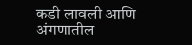कडी लावली आणि अंगणातील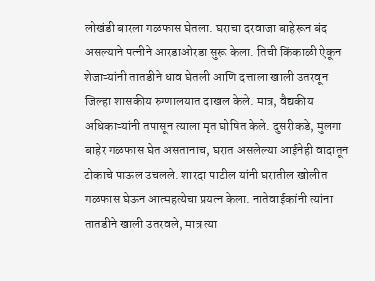लोखंडी बारला गळफास घेतला. घराचा दरवाजा बाहेरून बंद असल्याने पत्नीने आरडाओरडा सुरू केला. तिची किंकाळी ऐकून शेजाऱ्यांनी तातडीने धाव घेतली आणि दत्ताला खाली उतरवून जिल्हा शासकीय रुग्णालयात दाखल केले. मात्र, वैद्यकीय अधिकाऱ्यांनी तपासून त्याला मृत घोषित केले. दुसरीकडे, मुलगा बाहेर गळफास घेत असतानाच, घरात असलेल्या आईनेही वादातून टोकाचे पाऊल उचलले. शारदा पाटील यांनी घरातील खोलीत गळफास घेऊन आत्महत्येचा प्रयत्न केला. नातेवाईकांनी त्यांना तातडीने खाली उतरवले, मात्र त्या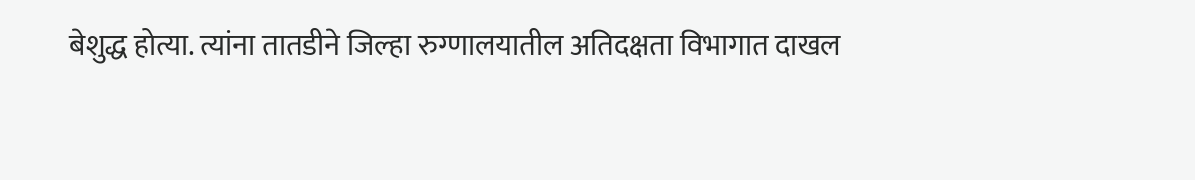बेशुद्ध होत्या. त्यांना तातडीने जिल्हा रुग्णालयातील अतिदक्षता विभागात दाखल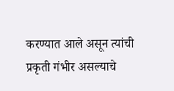करण्यात आले असून त्यांची प्रकृती गंभीर असल्याचे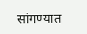सांगण्यात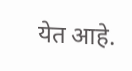येत आहे.